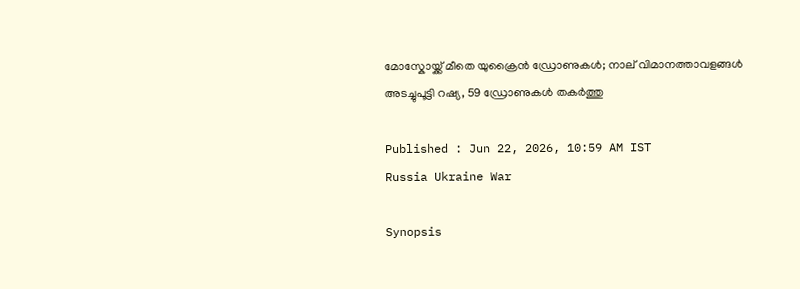മോസ്കോയ്ക്ക് മീതെ യുക്രൈൻ ഡ്രോണുകൾ; നാല് വിമാനത്താവളങ്ങൾ അടച്ചുപൂട്ടി റഷ്യ, 59 ഡ്രോണുകൾ തകർത്തു

Published : Jun 22, 2026, 10:59 AM IST
Russia Ukraine War

Synopsis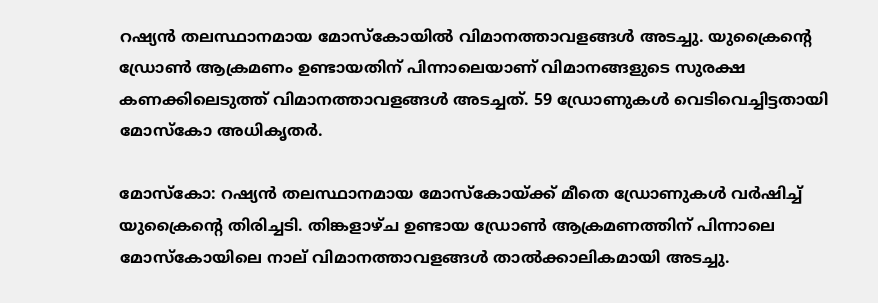റഷ്യൻ തലസ്ഥാനമായ മോസ്കോയിൽ വിമാനത്താവളങ്ങൾ അടച്ചു. യുക്രൈൻ്റെ ഡ്രോൺ ആക്രമണം ഉണ്ടായതിന് പിന്നാലെയാണ് വിമാനങ്ങളുടെ സുരക്ഷ കണക്കിലെടുത്ത് വിമാനത്താവളങ്ങൾ അടച്ചത്. 59 ഡ്രോണുകൾ വെടിവെച്ചിട്ടതായി മോസ്കോ അധികൃതർ.

മോസ്കോ: റഷ്യൻ തലസ്ഥാനമായ മോസ്കോയ്ക്ക് മീതെ ഡ്രോണുകൾ വർഷിച്ച് യുക്രൈൻ്റെ തിരിച്ചടി. തിങ്കളാഴ്ച ഉണ്ടായ ഡ്രോൺ ആക്രമണത്തിന് പിന്നാലെ മോസ്കോയിലെ നാല് വിമാനത്താവളങ്ങൾ താൽക്കാലികമായി അടച്ചു.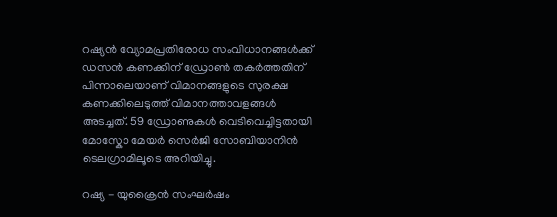റഷ്യൻ വ്യോമപ്രതിരോധ സംവിധാനങ്ങൾക്ക് ഡസൻ കണക്കിന് ഡ്രോൺ തകർത്തതിന് പിന്നാലെയാണ് വിമാനങ്ങളുടെ സുരക്ഷ കണക്കിലെടുത്ത് വിമാനത്താവളങ്ങൾ അടച്ചത്. 59 ഡ്രോണുകൾ വെടിവെച്ചിട്ടതായി മോസ്കോ മേയർ സെർജി സോബിയാനിൻ ടെലഗ്രാമിലൂടെ അറിയിച്ചു.

റഷ്യ - യുക്രൈൻ സംഘർഷം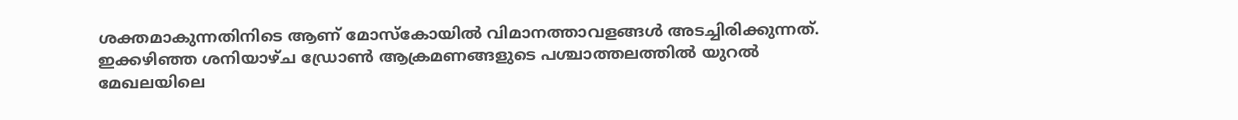ശക്തമാകുന്നതിനിടെ ആണ് മോസ്കോയിൽ വിമാനത്താവളങ്ങൾ അടച്ചിരിക്കുന്നത്. ഇക്കഴിഞ്ഞ ശനിയാഴ്ച ഡ്രോൺ ആക്രമണങ്ങളുടെ പശ്ചാത്തലത്തിൽ യുറൽ മേഖലയിലെ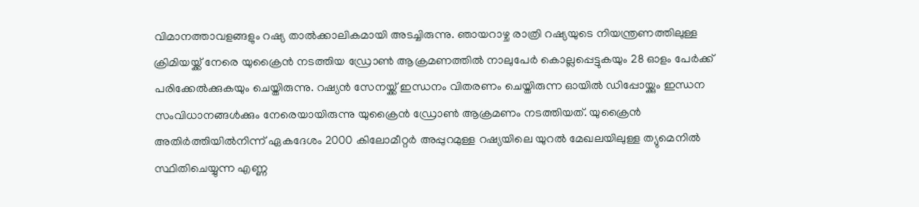വിമാനത്താവളങ്ങളും റഷ്യ താൽക്കാലികമായി അടച്ചിരുന്നു. ഞായറാഴ്ച രാത്രി റഷ്യയുടെ നിയന്ത്രണത്തിലുള്ള ക്രിമിയയ്ക്ക് നേരെ യുക്രൈൻ നടത്തിയ ഡ്രോൺ ആക്രമണത്തിൽ നാലുപേർ കൊല്ലപ്പെട്ടുകയും 28 ഓളം പേർക്ക് പരിക്കേൽക്കുകയും ചെയ്തിരുന്നു. റഷ്യൻ സേനയ്ക്ക് ഇന്ധനം വിതരണം ചെയ്തിരുന്ന ഓയിൽ ഡിപ്പോയ്ക്കും ഇന്ധന സംവിധാനങ്ങൾക്കും നേരെയായിരുന്നു യുക്രൈൻ ഡ്രോൺ ആക്രമണം നടത്തിയത്. യുക്രൈൻ അതിർത്തിയിൽനിന്ന് ഏകദേശം 2000 കിലോമീറ്റർ അപ്പുറമുള്ള റഷ്യയിലെ യുറൽ മേഖലയിലുള്ള ത്യുമെനിൽ സ്ഥിതിചെയ്യുന്ന എണ്ണ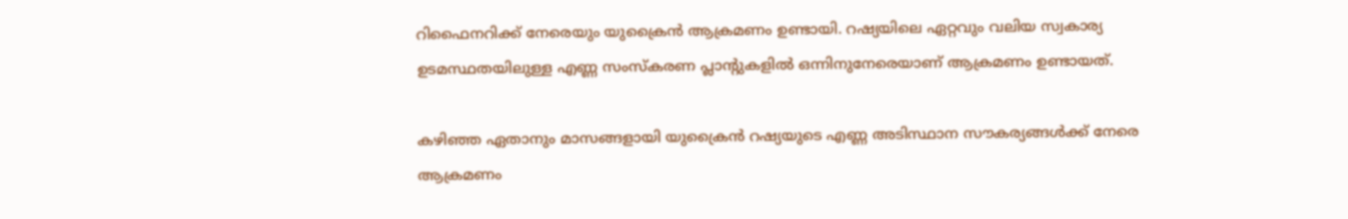റിഫൈനറിക്ക് നേരെയും യുക്രൈൻ ആക്രമണം ഉണ്ടായി. റഷ്യയിലെ ഏറ്റവും വലിയ സ്വകാര്യ ഉടമസ്ഥതയിലുള്ള എണ്ണ സംസ്കരണ പ്ലാൻ്റുകളിൽ ഒന്നിനുനേരെയാണ് ആക്രമണം ഉണ്ടായത്.

കഴിഞ്ഞ ഏതാനും മാസങ്ങളായി യുക്രൈൻ റഷ്യയുടെ എണ്ണ അടിസ്ഥാന സൗകര്യങ്ങൾക്ക് നേരെ ആക്രമണം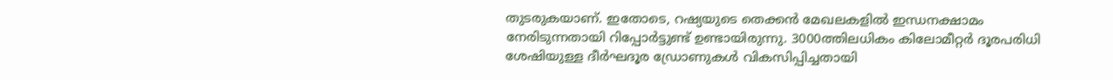തുടരുകയാണ്. ഇതോടെ, റഷ്യയുടെ തെക്കൻ മേഖലകളിൽ ഇന്ധനക്ഷാമം നേരിടുന്നതായി റിപ്പോ‍ർട്ടുണ്ട് ഉണ്ടായിരുന്നു. 3000ത്തിലധികം കിലോമീറ്റർ ദൂരപരിധി ശേഷിയുള്ള ദീർഘദൂര ഡ്രോണുകൾ വികസിപ്പിച്ചതായി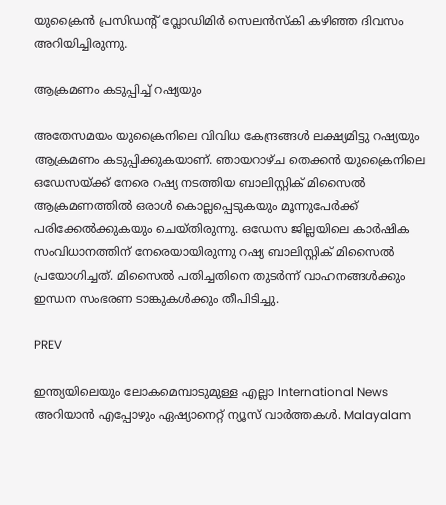യുക്രൈൻ പ്രസിഡൻ്റ് വ്ലോഡിമിർ സെലൻസ്കി കഴിഞ്ഞ ദിവസം അറിയിച്ചിരുന്നു.

ആക്രമണം കടുപ്പിച്ച് റഷ്യയും

അതേസമയം യുക്രൈനിലെ വിവിധ കേന്ദ്രങ്ങൾ ലക്ഷ്യമിട്ടു റഷ്യയും ആക്രമണം കടുപ്പിക്കുകയാണ്. ഞായറാഴ്ച തെക്കൻ യുക്രൈനിലെ ഒഡേസയ്ക്ക് നേരെ റഷ്യ നടത്തിയ ബാലിസ്റ്റിക് മിസൈൽ ആക്രമണത്തിൽ ഒരാൾ കൊല്ലപ്പെടുകയും മൂന്നുപേർക്ക് പരിക്കേൽക്കുകയും ചെയ്തിരുന്നു. ഒഡേസ ജില്ലയിലെ കാർഷിക സംവിധാനത്തിന് നേരെയായിരുന്നു റഷ്യ ബാലിസ്റ്റിക് മിസൈൽ പ്രയോഗിച്ചത്. മിസൈൽ പതിച്ചതിനെ തുടർന്ന് വാഹനങ്ങൾക്കും ഇന്ധന സംഭരണ ടാങ്കുകൾക്കും തീപിടിച്ചു.

PREV

ഇന്ത്യയിലെയും ലോകമെമ്പാടുമുള്ള എല്ലാ International News അറിയാൻ എപ്പോഴും ഏഷ്യാനെറ്റ് ന്യൂസ് വാർത്തകൾ. Malayalam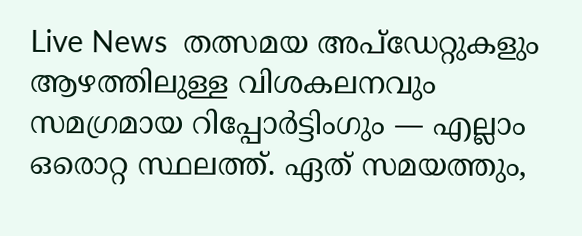Live News  തത്സമയ അപ്‌ഡേറ്റുകളും ആഴത്തിലുള്ള വിശകലനവും സമഗ്രമായ റിപ്പോർട്ടിംഗും — എല്ലാം ഒരൊറ്റ സ്ഥലത്ത്. ഏത് സമയത്തും,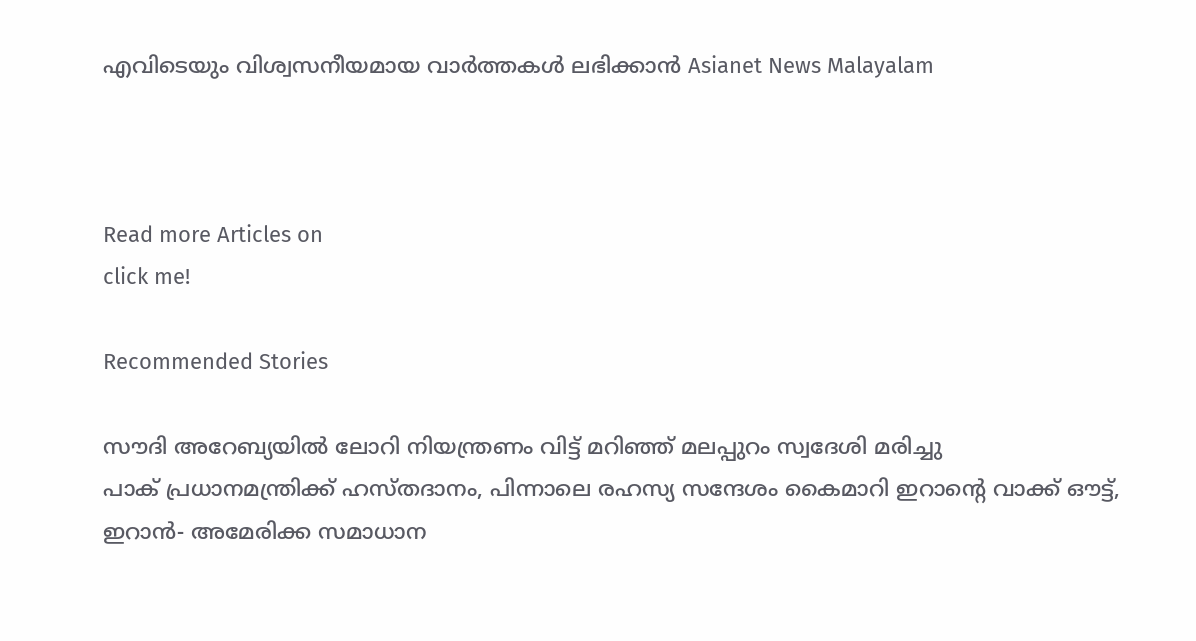എവിടെയും വിശ്വസനീയമായ വാർത്തകൾ ലഭിക്കാൻ Asianet News Malayalam



Read more Articles on
click me!

Recommended Stories

സൗദി അറേബ്യയിൽ ലോറി നിയന്ത്രണം വിട്ട് മറിഞ്ഞ് മലപ്പുറം സ്വദേശി മരിച്ചു
പാക് പ്രധാനമന്ത്രിക്ക് ഹസ്തദാനം, പിന്നാലെ രഹസ്യ സന്ദേശം കൈമാറി ഇറാന്റെ വാക്ക് ഔട്ട്, ഇറാൻ- അമേരിക്ക സമാധാന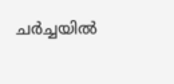ചർച്ചയിൽ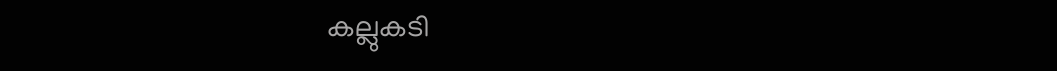കല്ലുകടി